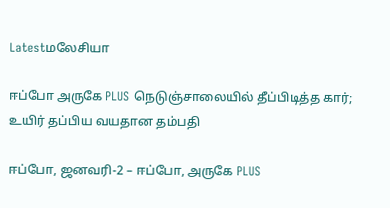Latestமலேசியா

ஈப்போ அருகே PLUS நெடுஞ்சாலையில் தீப்பிடித்த கார்; உயிர் தப்பிய வயதான தம்பதி

ஈப்போ, ஜனவரி-2 – ஈப்போ, அருகே PLUS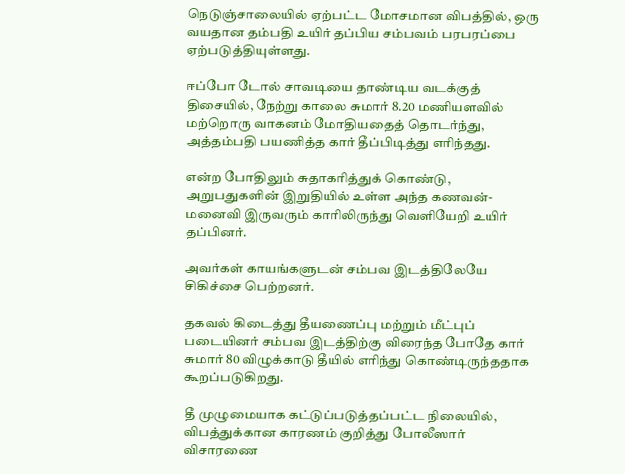நெடுஞ்சாலையில் ஏற்பட்ட மோசமான விபத்தில், ஒரு வயதான தம்பதி உயிர் தப்பிய சம்பவம் பரபரப்பை ஏற்படுத்தியுள்ளது.

ஈப்போ டோல் சாவடியை தாண்டிய வடக்குத் திசையில், நேற்று காலை சுமார் 8.20 மணியளவில் மற்றொரு வாகனம் மோதியதைத் தொடர்ந்து, அத்தம்பதி பயணித்த கார் தீப்பிடித்து எரிந்தது.

என்ற போதிலும் சுதாகரித்துக் கொண்டு, அறுபதுகளின் இறுதியில் உள்ள அந்த கணவன்-மனைவி இருவரும் காரிலிருந்து வெளியேறி உயிர் தப்பினர்.

அவர்கள் காயங்களுடன் சம்பவ இடத்திலேயே சிகிச்சை பெற்றனர்.

தகவல் கிடைத்து தீயணைப்பு மற்றும் மீட்புப் படையினர் சம்பவ இடத்திற்கு விரைந்த போதே கார் சுமார் 80 விழுக்காடு தீயில் எரிந்து கொண்டிருந்ததாக கூறப்படுகிறது.

தீ முழுமையாக கட்டுப்படுத்தப்பட்ட நிலையில், விபத்துக்கான காரணம் குறித்து போலீஸார் விசாரணை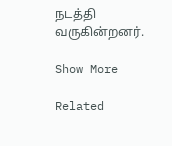நடத்தி வருகின்றனர்.

Show More

Related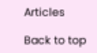Articles

Back to top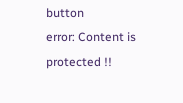button
error: Content is protected !!